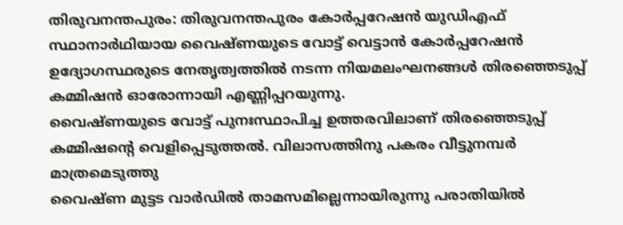തിരുവനന്തപുരം: തിരുവനന്തപുരം കോർപ്പറേഷൻ യുഡിഎഫ് സ്ഥാനാർഥിയായ വൈഷ്ണയുടെ വോട്ട് വെട്ടാൻ കോർപ്പറേഷൻ ഉദ്യോഗസ്ഥരുടെ നേതൃത്വത്തിൽ നടന്ന നിയമലംഘനങ്ങൾ തിരഞ്ഞെടുപ്പ് കമ്മിഷൻ ഓരോന്നായി എണ്ണിപ്പറയുന്നു.
വൈഷ്ണയുടെ വോട്ട് പുനഃസ്ഥാപിച്ച ഉത്തരവിലാണ് തിരഞ്ഞെടുപ്പ് കമ്മിഷന്റെ വെളിപ്പെടുത്തൽ. വിലാസത്തിനു പകരം വീട്ടുനമ്പർ മാത്രമെടുത്തു
വൈഷ്ണ മുട്ടട വാർഡിൽ താമസമില്ലെന്നായിരുന്നു പരാതിയിൽ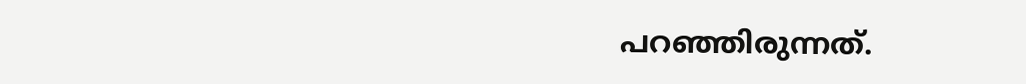പറഞ്ഞിരുന്നത്.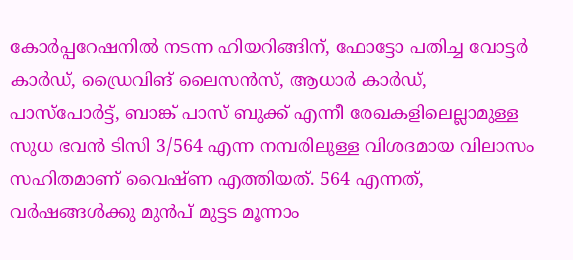കോർപ്പറേഷനിൽ നടന്ന ഹിയറിങ്ങിന്, ഫോട്ടോ പതിച്ച വോട്ടർ കാർഡ്, ഡ്രൈവിങ് ലൈസൻസ്, ആധാർ കാർഡ്, പാസ്പോർട്ട്, ബാങ്ക് പാസ് ബുക്ക് എന്നീ രേഖകളിലെല്ലാമുള്ള സുധ ഭവൻ ടിസി 3/564 എന്ന നമ്പരിലുള്ള വിശദമായ വിലാസം സഹിതമാണ് വൈഷ്ണ എത്തിയത്. 564 എന്നത്, വർഷങ്ങൾക്കു മുൻപ് മുട്ടട മൂന്നാം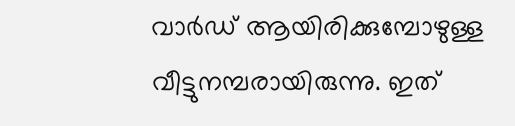വാർഡ് ആയിരിക്കുമ്പോഴുള്ള വീട്ടുനമ്പരായിരുന്നു. ഇത്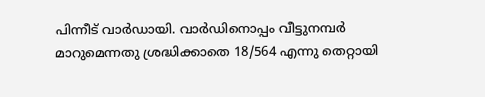പിന്നീട് വാർഡായി. വാർഡിനൊപ്പം വീട്ടുനമ്പർ മാറുമെന്നതു ശ്രദ്ധിക്കാതെ 18/564 എന്നു തെറ്റായി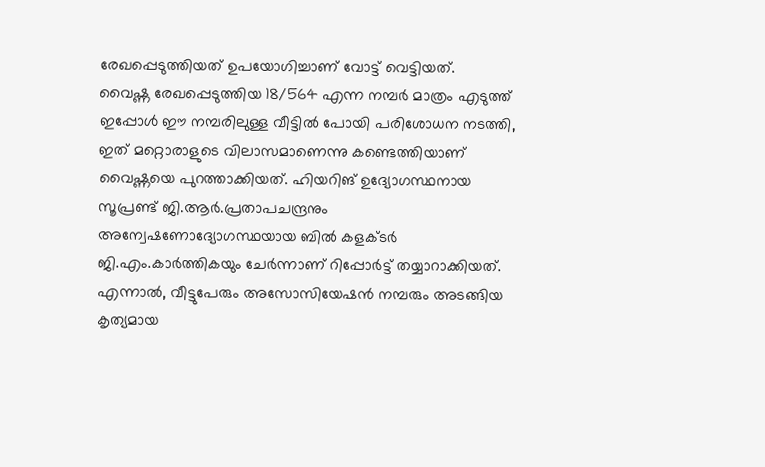രേഖപ്പെടുത്തിയത് ഉപയോഗിച്ചാണ് വോട്ട് വെട്ടിയത്.
വൈഷ്ണ രേഖപ്പെടുത്തിയ 18/564 എന്ന നമ്പർ മാത്രം എടുത്ത് ഇപ്പോൾ ഈ നമ്പരിലുള്ള വീട്ടിൽ പോയി പരിശോധന നടത്തി, ഇത് മറ്റൊരാളുടെ വിലാസമാണെന്നു കണ്ടെത്തിയാണ് വൈഷ്ണയെ പുറത്താക്കിയത്. ഹിയറിങ് ഉദ്യോഗസ്ഥനായ സൂപ്രണ്ട് ജി.ആർ.പ്രതാപചന്ദ്രനും അന്വേഷണോദ്യോഗസ്ഥയായ ബിൽ കളക്ടർ ജി.എം.കാർത്തികയും ചേർന്നാണ് റിപ്പോർട്ട് തയ്യാറാക്കിയത്.
എന്നാൽ, വീട്ടുപേരും അസോസിയേഷൻ നമ്പരും അടങ്ങിയ കൃത്യമായ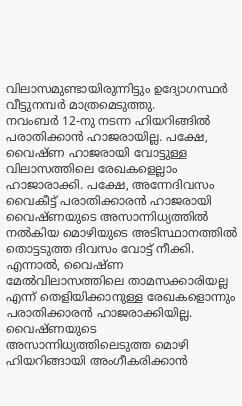വിലാസമുണ്ടായിരുന്നിട്ടും ഉദ്യോഗസ്ഥർ വീട്ടുനമ്പർ മാത്രമെടുത്തു.
നവംബർ 12-നു നടന്ന ഹിയറിങ്ങിൽ പരാതിക്കാൻ ഹാജരായില്ല. പക്ഷേ, വൈഷ്ണ ഹാജരായി വോട്ടുള്ള വിലാസത്തിലെ രേഖകളെല്ലാം ഹാജാരാക്കി. പക്ഷേ, അന്നേദിവസം വൈകീട്ട് പരാതിക്കാരൻ ഹാജരായി വൈഷ്ണയുടെ അസാന്നിധ്യത്തിൽ നൽകിയ മൊഴിയുടെ അടിസ്ഥാനത്തിൽ തൊട്ടടുത്ത ദിവസം വോട്ട് നീക്കി.
എന്നാൽ, വൈഷ്ണ മേൽവിലാസത്തിലെ താമസക്കാരിയല്ല എന്ന് തെളിയിക്കാനുള്ള രേഖകളൊന്നും പരാതിക്കാരൻ ഹാജരാക്കിയില്ല. വൈഷ്ണയുടെ അസാന്നിധ്യത്തിലെടുത്ത മൊഴി ഹിയറിങ്ങായി അംഗീകരിക്കാൻ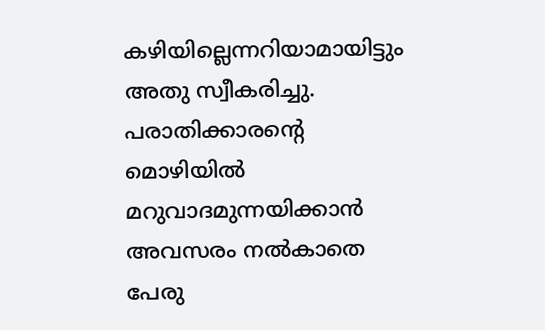കഴിയില്ലെന്നറിയാമായിട്ടും അതു സ്വീകരിച്ചു.
പരാതിക്കാരന്റെ മൊഴിയിൽ മറുവാദമുന്നയിക്കാൻ അവസരം നൽകാതെ പേരു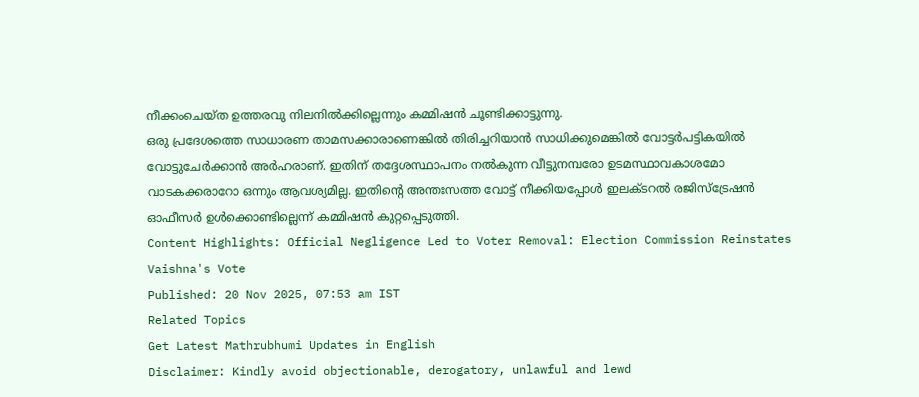നീക്കംചെയ്ത ഉത്തരവു നിലനിൽക്കില്ലെന്നും കമ്മിഷൻ ചൂണ്ടിക്കാട്ടുന്നു.
ഒരു പ്രദേശത്തെ സാധാരണ താമസക്കാരാണെങ്കിൽ തിരിച്ചറിയാൻ സാധിക്കുമെങ്കിൽ വോട്ടർപട്ടികയിൽ വോട്ടുചേർക്കാൻ അർഹരാണ്. ഇതിന് തദ്ദേശസ്ഥാപനം നൽകുന്ന വീട്ടുനമ്പരോ ഉടമസ്ഥാവകാശമോ വാടകക്കരാറോ ഒന്നും ആവശ്യമില്ല. ഇതിന്റെ അന്തഃസത്ത വോട്ട് നീക്കിയപ്പോൾ ഇലക്ടറൽ രജിസ്ട്രേഷൻ ഓഫീസർ ഉൾക്കൊണ്ടില്ലെന്ന് കമ്മിഷൻ കുറ്റപ്പെടുത്തി.
Content Highlights: Official Negligence Led to Voter Removal: Election Commission Reinstates Vaishna's Vote
Published: 20 Nov 2025, 07:53 am IST
Related Topics
Get Latest Mathrubhumi Updates in English
Disclaimer: Kindly avoid objectionable, derogatory, unlawful and lewd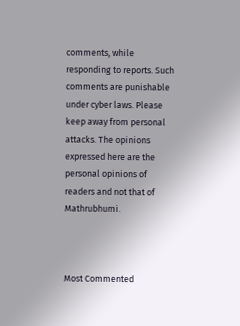comments, while responding to reports. Such comments are punishable under cyber laws. Please keep away from personal attacks. The opinions expressed here are the personal opinions of readers and not that of Mathrubhumi.



Most Commented